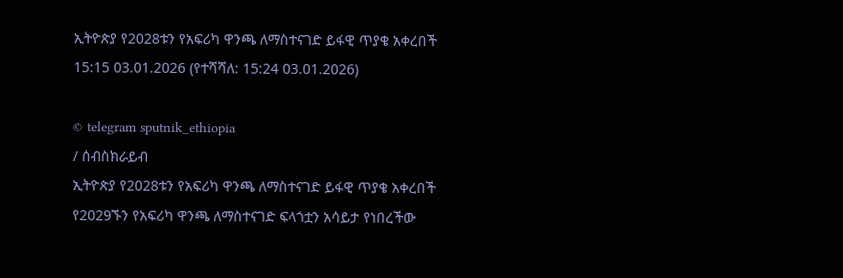ኢትዮጵያ የ2028ቱን የአፍሪካ ዋንጫ ለማስተናገድ ይፋዊ ጥያቄ አቀረበች
15:15 03.01.2026 (የተሻሻለ: 15:24 03.01.2026)

© telegram sputnik_ethiopia
/ ሰብስክራይብ
ኢትዮጵያ የ2028ቱን የአፍሪካ ዋንጫ ለማስተናገድ ይፋዊ ጥያቄ አቀረበች
የ2029ኙን የአፍሪካ ዋንጫ ለማስተናገድ ፍላጎቷን አሳይታ የነበረችው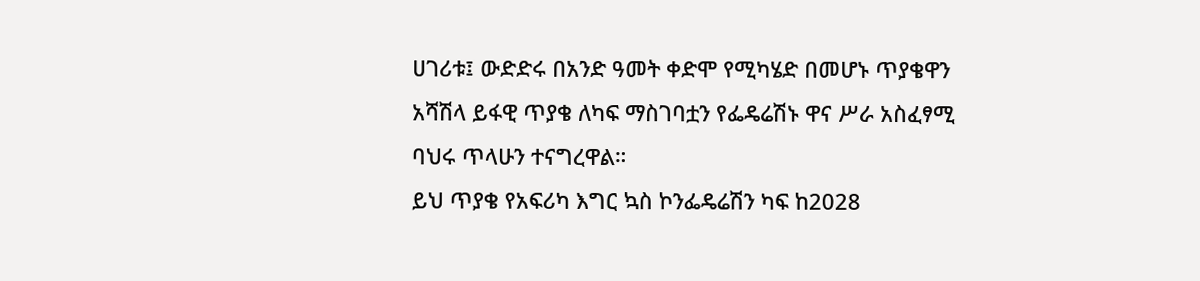ሀገሪቱ፤ ውድድሩ በአንድ ዓመት ቀድሞ የሚካሄድ በመሆኑ ጥያቄዋን አሻሽላ ይፋዊ ጥያቄ ለካፍ ማስገባቷን የፌዴሬሽኑ ዋና ሥራ አስፈፃሚ ባህሩ ጥላሁን ተናግረዋል።
ይህ ጥያቄ የአፍሪካ እግር ኳስ ኮንፌዴሬሽን ካፍ ከ2028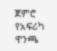ጀምሮ የአፍሪካ ዋንጫ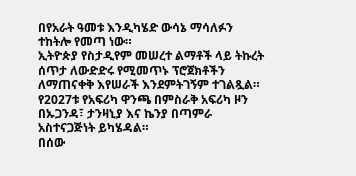በየአራት ዓመቱ እንዲካሄድ ውሳኔ ማሳለፉን ተከትሎ የመጣ ነው።
ኢትዮጵያ የስታዲየም መሠረተ ልማቶች ላይ ትኩረት ሰጥታ ለውድድሩ የሚመጥኑ ፕሮጀክቶችን ለማጠናቀቅ እየሠራች እንደምትገኝም ተገልጿል።
የ2027ቱ የአፍሪካ ዋንጫ በምስራቅ አፍሪካ ዞን በኡጋንዳ፣ ታንዛኒያ እና ኬንያ በጣምራ አስተናጋጅነት ይካሄዳል።
በሰው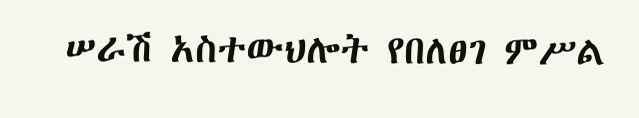ሠራሽ አስተውህሎት የበለፀገ ምሥል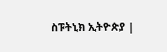ስፑትኒክ ኢትዮጵያ |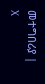መተግበሪያ | X